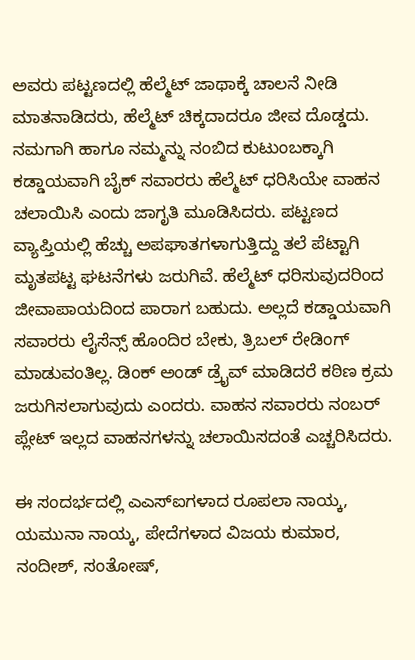ಅವರು ಪಟ್ಟಣದಲ್ಲಿ ಹೆಲ್ಮೆಟ್ ಜಾಥಾಕ್ಕೆ ಚಾಲನೆ ನೀಡಿ ಮಾತನಾಡಿದರು, ಹೆಲ್ಮೆಟ್ ಚಿಕ್ಕದಾದರೂ ಜೀವ ದೊಡ್ಡದು. ನಮಗಾಗಿ ಹಾಗೂ ನಮ್ಮನ್ನು ನಂಬಿದ ಕುಟುಂಬಕ್ಕಾಗಿ ಕಡ್ಡಾಯವಾಗಿ ಬೈಕ್ ಸವಾರರು ಹೆಲ್ಮೆಟ್ ಧರಿಸಿಯೇ ವಾಹನ ಚಲಾಯಿಸಿ ಎಂದು ಜಾಗೃತಿ ಮೂಡಿಸಿದರು. ಪಟ್ಟಣದ ವ್ಯಾಪ್ತಿಯಲ್ಲಿ ಹೆಚ್ಚು ಅಪಘಾತಗಳಾಗುತ್ತಿದ್ದು ತಲೆ ಪೆಟ್ಟಾಗಿ ಮೃತಪಟ್ಟ ಘಟನೆಗಳು ಜರುಗಿವೆ. ಹೆಲ್ಮೆಟ್ ಧರಿಸುವುದರಿಂದ ಜೀವಾಪಾಯದಿಂದ ಪಾರಾಗ ಬಹುದು. ಅಲ್ಲದೆ ಕಡ್ಡಾಯವಾಗಿ ಸವಾರರು ಲೈಸೆನ್ಸ್ ಹೊಂದಿರ ಬೇಕು, ತ್ರಿಬಲ್ ರೇಡಿಂಗ್ ಮಾಡುವಂತಿಲ್ಲ. ಡಿಂಕ್ ಅಂಡ್ ಡ್ರೈವ್ ಮಾಡಿದರೆ ಕಠಿಣ ಕ್ರಮ ಜರುಗಿಸಲಾಗುವುದು ಎಂದರು. ವಾಹನ ಸವಾರರು ನಂಬರ್ ಪ್ಲೇಟ್ ಇಲ್ಲದ ವಾಹನಗಳನ್ನು ಚಲಾಯಿಸದಂತೆ ಎಚ್ಚರಿಸಿದರು.

ಈ ಸಂದರ್ಭದಲ್ಲಿ ಎಎಸ್ಐಗಳಾದ ರೂಪಲಾ ನಾಯ್ಕ, ಯಮುನಾ ನಾಯ್ಕ, ಪೇದೆಗಳಾದ ವಿಜಯ ಕುಮಾರ, ನಂದೀಶ್, ಸಂತೋಷ್,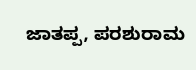ಜಾತಪ್ಪ, ಪರಶುರಾಮ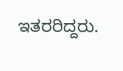ಇತರರಿದ್ದರು.